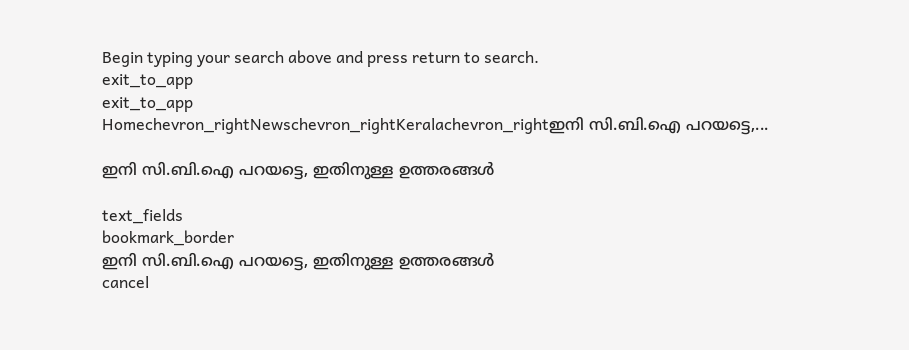Begin typing your search above and press return to search.
exit_to_app
exit_to_app
Homechevron_rightNewschevron_rightKeralachevron_rightഇനി സി.ബി.ഐ പറയട്ടെ,...

ഇനി സി.ബി.ഐ പറയട്ടെ, ഇതിനുള്ള ഉത്തരങ്ങൾ

text_fields
bookmark_border
ഇനി സി.ബി.ഐ പറയട്ടെ, ഇതിനുള്ള ഉത്തരങ്ങൾ
cancel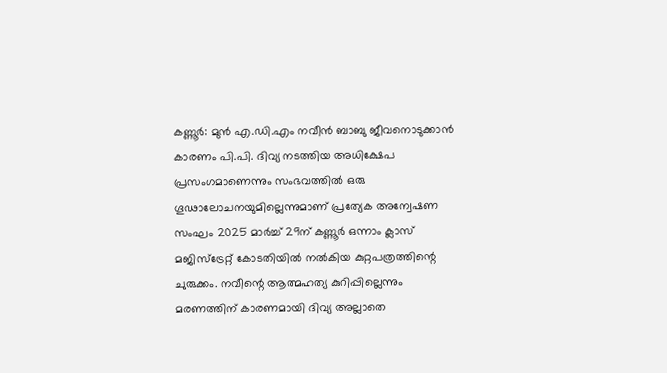കണ്ണൂർ: മുൻ എ.ഡി.എം നവീൻ ബാബു ജീവനൊടുക്കാൻ കാരണം പി.പി. ദിവ്യ നടത്തിയ അധിക്ഷേപ പ്രസംഗമാണെന്നും സംഭവത്തിൽ ഒരു ഗൂഢാലോചനയുമില്ലെന്നുമാണ് പ്രത്യേക അന്വേഷണ സംഘം 2025 മാർച്ച് 29ന് കണ്ണൂർ ഒന്നാം ക്ലാസ് മജിസ്ട്രേറ്റ് കോടതിയിൽ നൽകിയ കുറ്റപത്രത്തിന്റെ ചുരുക്കം. നവീന്റെ ആത്മഹത്യ കുറിപ്പില്ലെന്നും മരണത്തിന് കാരണമായി ദിവ്യ അല്ലാതെ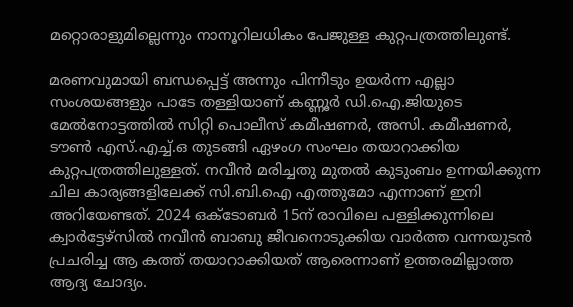മറ്റൊരാളുമില്ലെന്നും നാനൂറിലധികം പേജുള്ള കുറ്റപത്രത്തിലുണ്ട്.

മരണവുമായി ബന്ധപ്പെട്ട് അന്നും പിന്നീടും ഉയർന്ന എല്ലാ സംശയങ്ങളും പാടേ തള്ളിയാണ് കണ്ണൂർ ഡി.ഐ.ജിയുടെ മേൽനോട്ടത്തിൽ സിറ്റി പൊലീസ് കമീഷണർ, അസി. കമീഷണർ, ടൗൺ എസ്.എച്ച്.ഒ തുടങ്ങി ഏഴംഗ സംഘം തയാറാക്കിയ കുറ്റപത്രത്തിലുള്ളത്. നവീൻ മരിച്ചതു മുതൽ കുടുംബം ഉന്നയിക്കുന്ന ചില കാര്യങ്ങളിലേക്ക് സി.ബി.ഐ എത്തുമോ എന്നാണ് ഇനി അറിയേണ്ടത്. 2024 ഒക്ടോബർ 15ന് രാവിലെ പള്ളിക്കുന്നിലെ ക്വാർട്ടേഴ്സിൽ നവീൻ ബാബു ജീവനൊടുക്കിയ വാർത്ത വന്നയുടൻ പ്രചരിച്ച ആ കത്ത് തയാറാക്കിയത് ആരെന്നാണ് ഉത്തരമില്ലാത്ത ആദ്യ ചോദ്യം.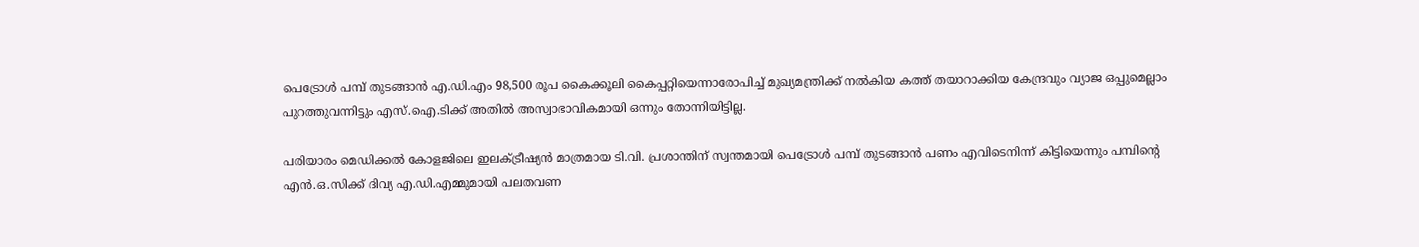പെട്രോൾ പമ്പ് തുടങ്ങാൻ എ.ഡി.എം 98,500 രൂപ കൈക്കൂലി കൈപ്പറ്റിയെന്നാരോപിച്ച് മുഖ്യമന്ത്രിക്ക് നൽകിയ കത്ത് തയാറാക്കിയ കേന്ദ്രവും വ്യാജ ഒപ്പുമെല്ലാം പുറത്തുവന്നിട്ടും എസ്.ഐ.ടിക്ക് അതിൽ അസ്വാഭാവികമായി ഒന്നും തോന്നിയിട്ടില്ല.

പരിയാരം മെഡിക്കൽ കോളജിലെ ഇലക്ട്രീഷ്യൻ മാത്രമായ ടി.വി. പ്രശാന്തിന് സ്വന്തമായി പെട്രോൾ പമ്പ് തുടങ്ങാൻ പണം എവിടെനിന്ന് കിട്ടിയെന്നും പമ്പിന്റെ എൻ.ഒ.സിക്ക് ദിവ്യ എ.ഡി.എമ്മുമായി പലതവണ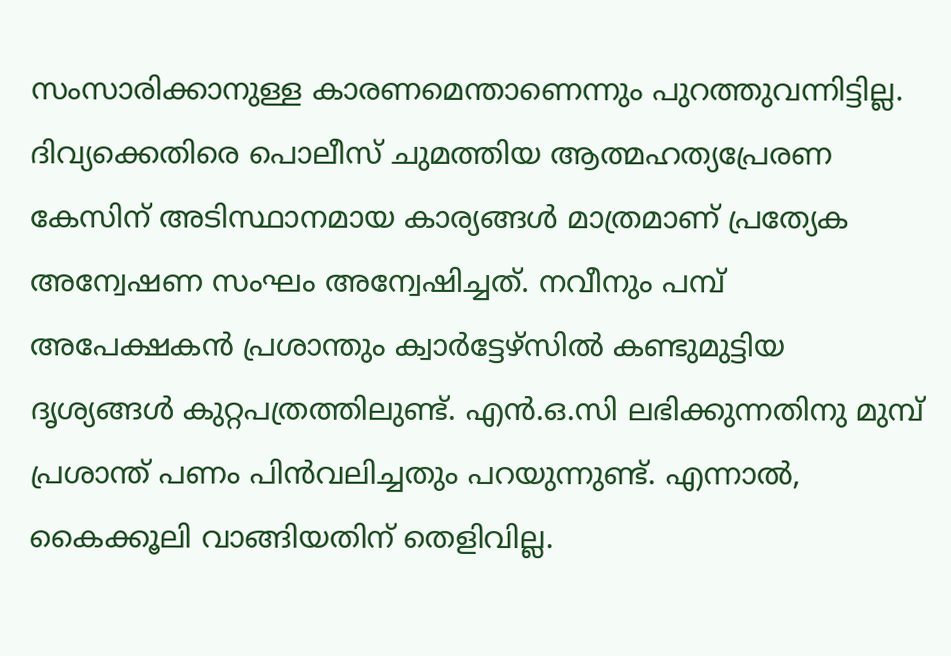സംസാരിക്കാനുള്ള കാരണമെന്താണെന്നും പുറത്തുവന്നിട്ടില്ല. ദിവ്യക്കെതിരെ പൊലീസ് ചുമത്തിയ ആത്മഹത്യപ്രേരണ കേസിന് അടിസ്ഥാനമായ കാര്യങ്ങൾ മാത്രമാണ് പ്രത്യേക അന്വേഷണ സംഘം അന്വേഷിച്ചത്. നവീനും പമ്പ് അപേക്ഷകൻ പ്രശാന്തും ക്വാർട്ടേഴ്സിൽ കണ്ടുമുട്ടിയ ദൃശ്യങ്ങൾ കുറ്റപത്രത്തിലുണ്ട്. എൻ.ഒ.സി ലഭിക്കുന്നതിനു മുമ്പ് പ്രശാന്ത് പണം പിൻവലിച്ചതും പറയുന്നുണ്ട്. എന്നാൽ, കൈക്കൂലി വാങ്ങിയതിന് തെളിവില്ല.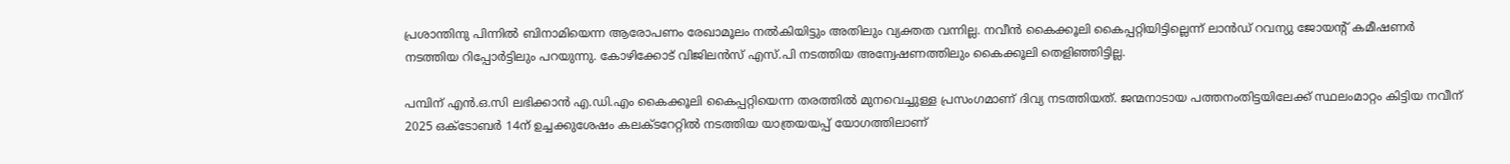പ്രശാന്തിനു പിന്നിൽ ബിനാമിയെന്ന ആരോപണം രേഖാമൂലം നൽകിയിട്ടും അതിലും വ്യക്തത വന്നില്ല. നവീൻ കൈക്കൂലി കൈപ്പറ്റിയിട്ടില്ലെന്ന് ലാൻഡ് റവന്യു ജോയന്റ് കമീഷണർ നടത്തിയ റിപ്പോർട്ടിലും പറയുന്നു. കോഴിക്കോട് വിജിലൻസ് എസ്.പി നടത്തിയ അന്വേഷണത്തിലും കൈക്കൂലി തെളിഞ്ഞിട്ടില്ല.

പമ്പിന് എൻ.ഒ.സി ലഭിക്കാൻ എ.ഡി.എം കൈക്കൂലി കൈപ്പറ്റിയെന്ന തരത്തിൽ മുനവെച്ചുള്ള പ്രസംഗമാണ് ദിവ്യ നടത്തിയത്. ജന്മനാടായ പത്തനംതിട്ടയിലേക്ക് സ്ഥലംമാറ്റം കിട്ടിയ നവീന് 2025 ഒക്ടോബർ 14ന് ഉച്ചക്കുശേഷം കലക്ടറേറ്റിൽ നടത്തിയ യാത്രയയപ്പ് യോഗത്തിലാണ്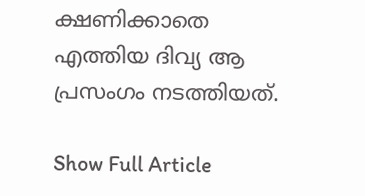ക്ഷണിക്കാതെ എത്തിയ ദിവ്യ ആ പ്രസംഗം നടത്തിയത്.

Show Full Article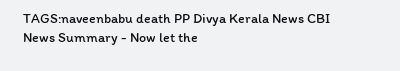TAGS:naveenbabu death PP Divya Kerala News CBI
News Summary - Now let the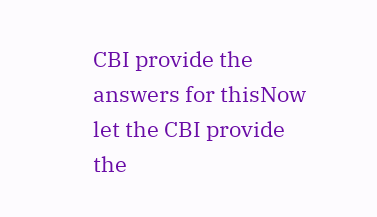CBI provide the answers for thisNow let the CBI provide the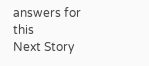answers for this
Next Story